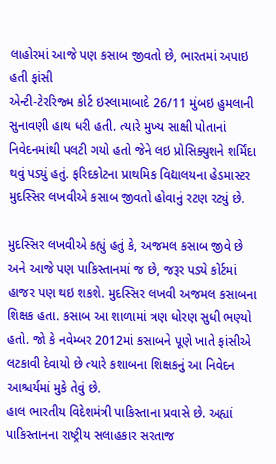લાહોરમાં આજે પણ કસાબ જીવતો છે, ભારતમાં અપાઇ હતી ફાંસી
એન્ટી-ટેરરિજ્મ કોર્ટ ઇસ્લામાબાદે 26/11 મુંબઇ હુમલાની સુનાવણી હાથ ધરી હતી. ત્યારે મુખ્ય સાક્ષી પોતાનાં નિવેદનમાંથી પલટી ગયો હતો જેને લઇ પ્રોસિક્યુશને શર્મિંદા થવું પડ્યું હતું. ફરિદકોટના પ્રાથમિક વિદ્યાલયના હેડમાસ્ટર મુદસ્સિર લખવીએ કસાબ જીવતો હોવાનું રટણ રટ્યું છે.

મુદસ્સિર લખવીએ કહ્યું હતું કે, અજમલ કસાબ જીવે છે અને આજે પણ પાકિસ્તાનમાં જ છે, જરૂર પડ્યે કોર્ટમાં હાજર પણ થઇ શકશે. મુદસ્સિર લખવી અજમલ કસાબના શિક્ષક હતા. કસાબ આ શાળામાં ત્રણ ધોરણ સુધી ભણ્યો હતો. જો કે નવેમ્બર 2012માં કસાબને પૂણે ખાતે ફાંસીએ લટકાવી દેવાયો છે ત્યારે કશાબના શિક્ષકનું આ નિવેદન આશ્ચર્યમાં મુકે તેવું છે.
હાલ ભારતીય વિદેશમંત્રી પાકિસ્તાના પ્રવાસે છે. અહ્યાં પાકિસ્તાનના રાષ્ટ્રીય સલાહકાર સરતાજ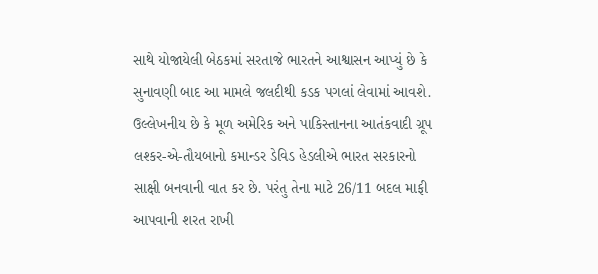સાથે યોજાયેલી બેઠકમાં સરતાજે ભારતને આશ્વાસન આપ્યું છે કે સુનાવણી બાદ આ મામલે જલદીથી કડક પગલાં લેવામાં આવશે.
ઉલ્લેખનીય છે કે મૂળ અમેરિક અને પાકિસ્તાનના આતંકવાદી ગ્રૂપ લશ્કર-એ-તૌયબાનો કમાન્ડર ડેવિડ હેડલીએ ભારત સરકારનો સાક્ષી બનવાની વાત કર છે. પરંતુ તેના માટે 26/11 બદલ માફી આપવાની શરત રાખી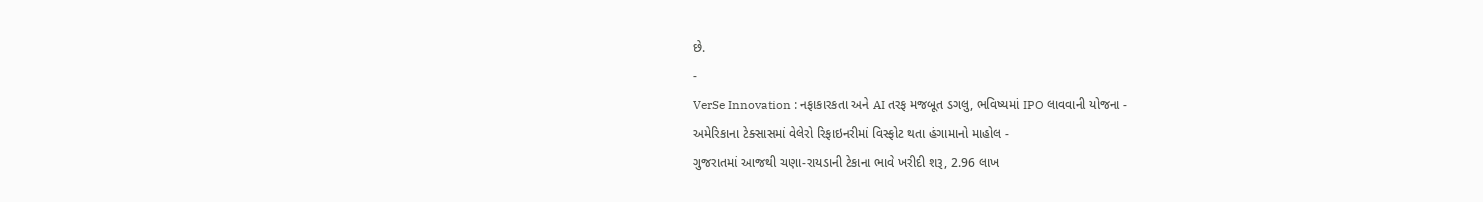છે.
-
VerSe Innovation : નફાકારકતા અને AI તરફ મજબૂત ડગલુ, ભવિષ્યમાં IPO લાવવાની યોજના -
અમેરિકાના ટેક્સાસમાં વેલેરો રિફાઇનરીમાં વિસ્ફોટ થતા હંગામાનો માહોલ -
ગુજરાતમાં આજથી ચણા-રાયડાની ટેકાના ભાવે ખરીદી શરૂ, 2.96 લાખ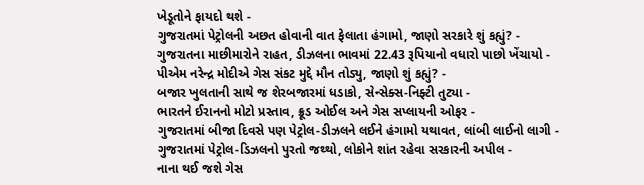ખેડૂતોને ફાયદો થશે -
ગુજરાતમાં પેટ્રોલની અછત હોવાની વાત ફેલાતા હંગામો, જાણો સરકારે શું કહ્યું? -
ગુજરાતના માછીમારોને રાહત, ડીઝલના ભાવમાં 22.43 રૂપિયાનો વધારો પાછો ખેંચાયો -
પીએમ નરેન્દ્ર મોદીએ ગેસ સંકટ મુદ્દે મૌન તોડ્યુ, જાણો શું કહ્યું? -
બજાર ખુલતાની સાથે જ શેરબજારમાં ધડાકો, સેન્સેક્સ-નિફ્ટી તુટ્યા -
ભારતને ઈરાનનો મોટો પ્રસ્તાવ, ક્રૂડ ઓઈલ અને ગેસ સપ્લાયની ઓફર -
ગુજરાતમાં બીજા દિવસે પણ પેટ્રોલ-ડીઝલને લઈને હંગામો યથાવત, લાંબી લાઈનો લાગી -
ગુજરાતમાં પેટ્રોલ-ડિઝલનો પુરતો જથ્થો, લોકોને શાંત રહેવા સરકારની અપીલ -
નાના થઈ જશે ગેસ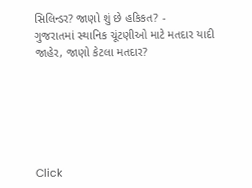સિલિન્ડર? જાણો શું છે હકિકત? -
ગુજરાતમાં સ્થાનિક ચૂંટણીઓ માટે મતદાર યાદી જાહેર, જાણો કેટલા મતદાર?






Click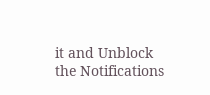it and Unblock the Notifications